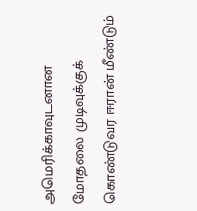அமெரிக்காவுடனான மோதலை முடிவுக்குக் கொண்டுவர ஈரான் மீண்டும்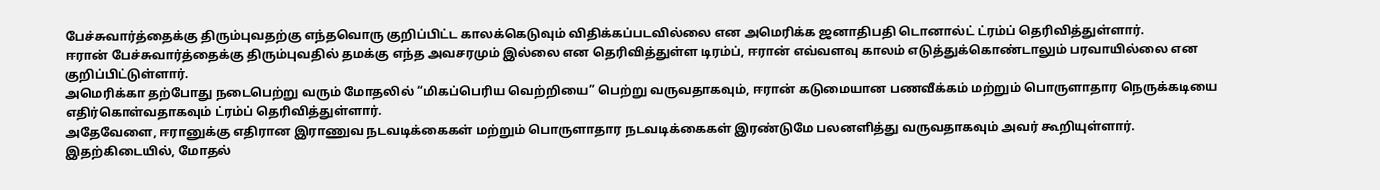பேச்சுவார்த்தைக்கு திரும்புவதற்கு எந்தவொரு குறிப்பிட்ட காலக்கெடுவும் விதிக்கப்படவில்லை என அமெரிக்க ஜனாதிபதி டொனால்ட் ட்ரம்ப் தெரிவித்துள்ளார்.
ஈரான் பேச்சுவார்த்தைக்கு திரும்புவதில் தமக்கு எந்த அவசரமும் இல்லை என தெரிவித்துள்ள டிரம்ப், ஈரான் எவ்வளவு காலம் எடுத்துக்கொண்டாலும் பரவாயில்லை என குறிப்பிட்டுள்ளார்.
அமெரிக்கா தற்போது நடைபெற்று வரும் மோதலில் “மிகப்பெரிய வெற்றியை” பெற்று வருவதாகவும், ஈரான் கடுமையான பணவீக்கம் மற்றும் பொருளாதார நெருக்கடியை எதிர்கொள்வதாகவும் ட்ரம்ப் தெரிவித்துள்ளார்.
அதேவேளை, ஈரானுக்கு எதிரான இராணுவ நடவடிக்கைகள் மற்றும் பொருளாதார நடவடிக்கைகள் இரண்டுமே பலனளித்து வருவதாகவும் அவர் கூறியுள்ளார்.
இதற்கிடையில், மோதல்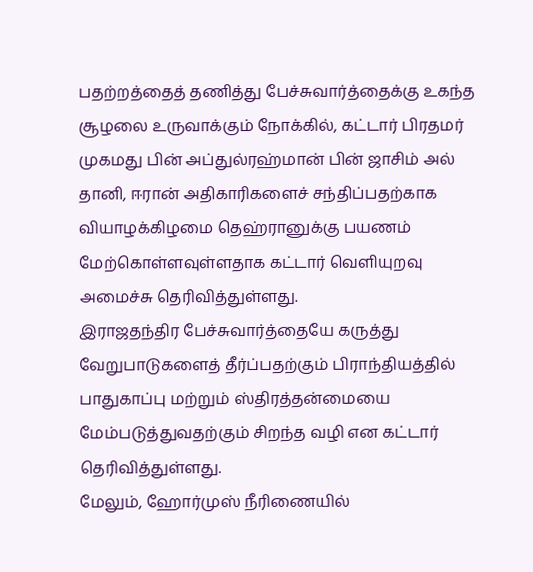பதற்றத்தைத் தணித்து பேச்சுவார்த்தைக்கு உகந்த சூழலை உருவாக்கும் நோக்கில், கட்டார் பிரதமர் முகமது பின் அப்துல்ரஹ்மான் பின் ஜாசிம் அல் தானி, ஈரான் அதிகாரிகளைச் சந்திப்பதற்காக வியாழக்கிழமை தெஹ்ரானுக்கு பயணம் மேற்கொள்ளவுள்ளதாக கட்டார் வெளியுறவு அமைச்சு தெரிவித்துள்ளது.
இராஜதந்திர பேச்சுவார்த்தையே கருத்து வேறுபாடுகளைத் தீர்ப்பதற்கும் பிராந்தியத்தில் பாதுகாப்பு மற்றும் ஸ்திரத்தன்மையை மேம்படுத்துவதற்கும் சிறந்த வழி என கட்டார் தெரிவித்துள்ளது.
மேலும், ஹோர்முஸ் நீரிணையில்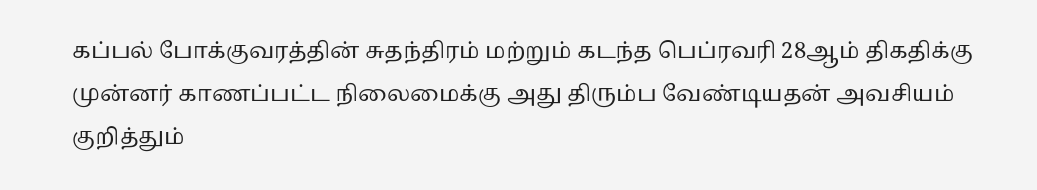கப்பல் போக்குவரத்தின் சுதந்திரம் மற்றும் கடந்த பெப்ரவரி 28ஆம் திகதிக்கு முன்னர் காணப்பட்ட நிலைமைக்கு அது திரும்ப வேண்டியதன் அவசியம் குறித்தும்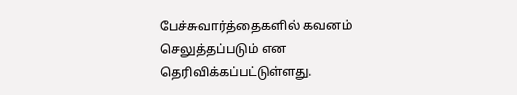பேச்சுவார்த்தைகளில் கவனம் செலுத்தப்படும் என தெரிவிக்கப்பட்டுள்ளது.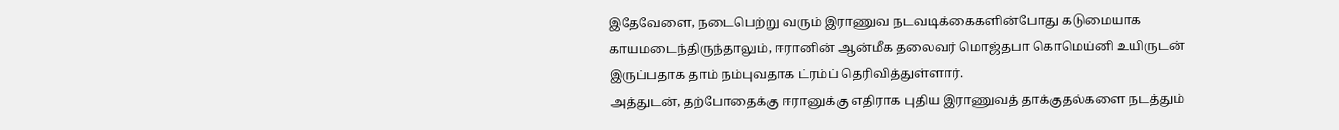இதேவேளை, நடைபெற்று வரும் இராணுவ நடவடிக்கைகளின்போது கடுமையாக காயமடைந்திருந்தாலும், ஈரானின் ஆன்மீக தலைவர் மொஜ்தபா கொமெய்னி உயிருடன் இருப்பதாக தாம் நம்புவதாக ட்ரம்ப் தெரிவித்துள்ளார்.
அத்துடன், தற்போதைக்கு ஈரானுக்கு எதிராக புதிய இராணுவத் தாக்குதல்களை நடத்தும்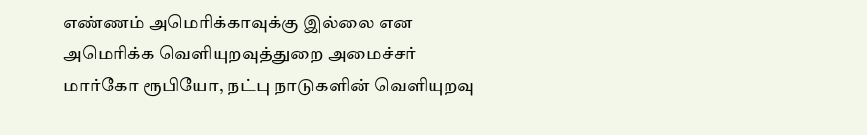எண்ணம் அமெரிக்காவுக்கு இல்லை என அமெரிக்க வெளியுறவுத்துறை அமைச்சர் மார்கோ ரூபியோ, நட்பு நாடுகளின் வெளியுறவு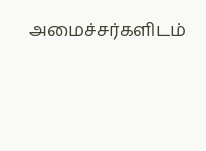அமைச்சர்களிடம்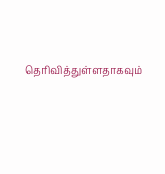தெரிவித்துள்ளதாகவும்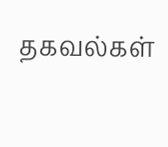தகவல்கள்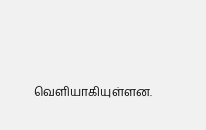வெளியாகியுள்ளன.